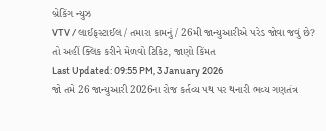બ્રેકિંગ ન્યુઝ
VTV / લાઈફસ્ટાઈલ / તમારા કામનું / 26મી જાન્યુઆરીએ પરેડ જોવા જવું છે? તો અહીં ક્લિક કરીને મેળવો ટિકિટ, જાણો કિંમત
Last Updated: 09:55 PM, 3 January 2026
જો તમે 26 જાન્યુઆરી 2026ના રોજ કર્તવ્ય પથ પર થનારી ભવ્ય ગણતંત્ર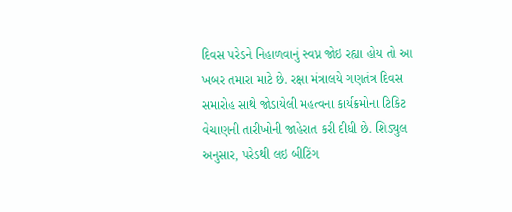દિવસ પરેડને નિહાળવાનું સ્વપ્ન જોઇ રહ્યા હોય તો આ ખબર તમારા માટે છે. રક્ષા મંત્રાલયે ગણતંત્ર દિવસ સમારોહ સાથે જોડાયેલી મહત્વના કાર્યક્રમોના ટિકિટ વેચાણની તારીખોની જાહેરાત કરી દીધી છે. શિડ્યુલ અનુસાર, પરેડથી લઇ બીટિંગ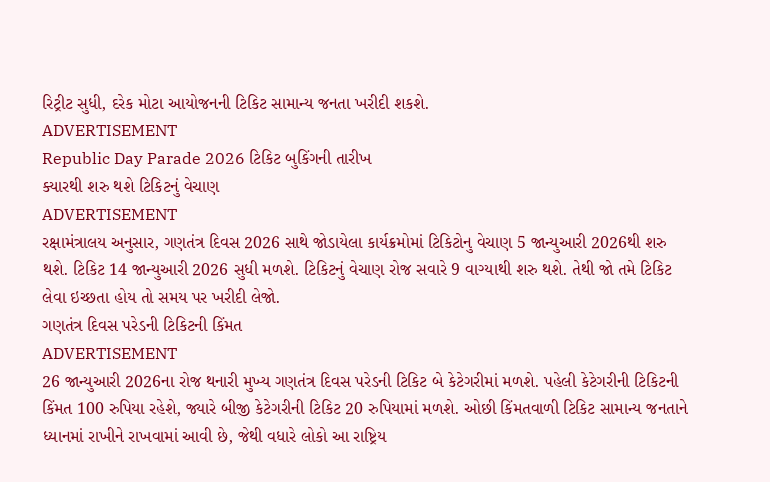રિટ્રીટ સુધી, દરેક મોટા આયોજનની ટિકિટ સામાન્ય જનતા ખરીદી શકશે.
ADVERTISEMENT
Republic Day Parade 2026 ટિકિટ બુકિંગની તારીખ
ક્યારથી શરુ થશે ટિકિટનું વેચાણ
ADVERTISEMENT
રક્ષામંત્રાલય અનુસાર, ગણતંત્ર દિવસ 2026 સાથે જોડાયેલા કાર્યક્રમોમાં ટિકિટોનુ વેચાણ 5 જાન્યુઆરી 2026થી શરુ થશે. ટિકિટ 14 જાન્યુઆરી 2026 સુધી મળશે. ટિકિટનું વેચાણ રોજ સવારે 9 વાગ્યાથી શરુ થશે. તેથી જો તમે ટિકિટ લેવા ઇચ્છતા હોય તો સમય પર ખરીદી લેજો.
ગણતંત્ર દિવસ પરેડની ટિકિટની કિંમત
ADVERTISEMENT
26 જાન્યુઆરી 2026ના રોજ થનારી મુખ્ય ગણતંત્ર દિવસ પરેડની ટિકિટ બે કેટેગરીમાં મળશે. પહેલી કેટેગરીની ટિકિટની કિંમત 100 રુપિયા રહેશે, જ્યારે બીજી કેટેગરીની ટિકિટ 20 રુપિયામાં મળશે. ઓછી કિંમતવાળી ટિકિટ સામાન્ય જનતાને ધ્યાનમાં રાખીને રાખવામાં આવી છે, જેથી વધારે લોકો આ રાષ્ટ્રિય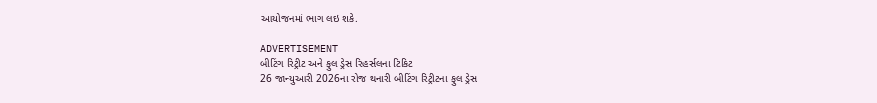આયોજનમાં ભાગ લઇ શકે.

ADVERTISEMENT
બીટિંગ રિટ્રીટ અને ફુલ ડ્રેસ રિહર્સલના ટિકિટ
26 જાન્યુઆરી 2026ના રોજ થનારી બીટિંગ રિટ્રીટના ફુલ ડ્રેસ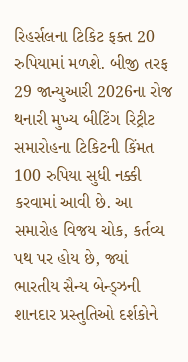રિહર્સલના ટિકિટ ફક્ત 20 રુપિયામાં મળશે. બીજી તરફ 29 જાન્યુઆરી 2026ના રોજ થનારી મુખ્ય બીટિંગ રિટ્રીટ સમારોહના ટિકિટની કિંમત 100 રુપિયા સુધી નક્કી કરવામાં આવી છે. આ સમારોહ વિજય ચોક, કર્તવ્ય પથ પર હોય છે, જ્યાં ભારતીય સૈન્ય બેન્ડ્ઝની શાનદાર પ્રસ્તુતિઓ દર્શકોને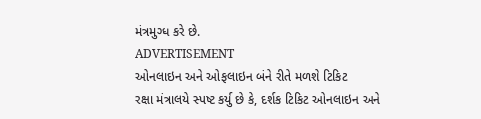મંત્રમુગ્ધ કરે છે.
ADVERTISEMENT
ઓનલાઇન અને ઓફલાઇન બંને રીતે મળશે ટિકિટ
રક્ષા મંત્રાલયે સ્પષ્ટ કર્યુ છે કે, દર્શક ટિકિટ ઓનલાઇન અને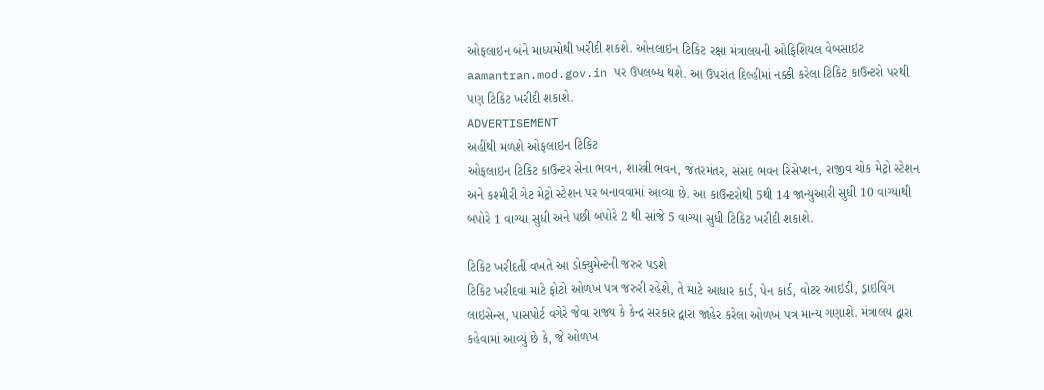ઓફલાઇન બંને માધ્યમોથી ખરીદી શકશે. ઓનલાઇન ટિકિટ રક્ષા મંત્રાલયની ઓફિશિયલ વેબસાઇટ aamantran.mod.gov.in પર ઉપલબ્ધ થશે. આ ઉપરાંત દિલ્હીમાં નક્કી કરેલા ટિકિટ કાઉન્ટરો પરથી પણ ટિકિટ ખરીદી શકાશે.
ADVERTISEMENT
અહીંથી મળશે ઓફલાઇન ટિકિટ
ઓફલાઇન ટિકિટ કાઉન્ટર સેના ભવન, શાસ્ત્રી ભવન, જંતરમંતર, સંસદ ભવન રિસેપ્શન, રાજીવ ચોક મેટ્રો સ્ટેશન અને કશ્મીરી ગેટ મેટ્રો સ્ટેશન પર બનાવવામાં આવ્યા છે. આ કાઉન્ટરોથી 5થી 14 જાન્યુઆરી સુધી 10 વાગ્યાથી બપોરે 1 વાગ્યા સુધી અને પછી બપોરે 2 થી સાંજે 5 વાગ્યા સુધી ટિકિટ ખરીદી શકાશે.

ટિકિટ ખરીદતી વખતે આ ડોક્યુમેન્ટની જરુર પડશે
ટિકિટ ખરીદવા માટે ફોટો ઓળખ પત્ર જરુરી રહેશે, તે માટે આધાર કાર્ડ, પેન કાર્ડ, વોટર આઇડી, ડ્રાઇવિંગ લાઇસેન્સ, પાસપોર્ટ વગેરે જેવા રાજ્ય કે કેન્દ્ર સરકાર દ્વારા જાહેર કરેલા ઓળખ પત્ર માન્ય ગણાશે. મંત્રાલય દ્વારા કહેવામાં આવ્યું છે કે, જે ઓળખ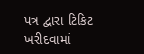પત્ર દ્વારા ટિકિટ ખરીદવામાં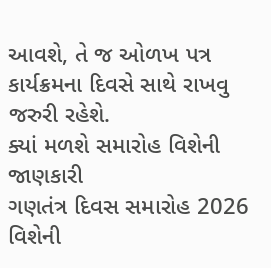આવશે, તે જ ઓળખ પત્ર કાર્યક્રમના દિવસે સાથે રાખવુ જરુરી રહેશે.
ક્યાં મળશે સમારોહ વિશેની જાણકારી
ગણતંત્ર દિવસ સમારોહ 2026 વિશેની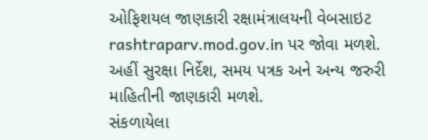ઓફિશયલ જાણકારી રક્ષામંત્રાલયની વેબસાઇટ rashtraparv.mod.gov.in પર જોવા મળશે. અહીં સુરક્ષા નિર્દેશ, સમય પત્રક અને અન્ય જરુરી માહિતીની જાણકારી મળશે.
સંકળાયેલા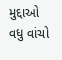મુદ્દાઓ
વધુ વાંચો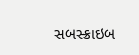સબસ્ક્રાઇબ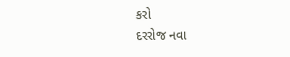કરો
દરરોજ નવા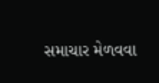સમાચાર મેળવવા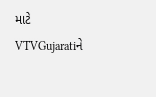માટે VTVGujaratiને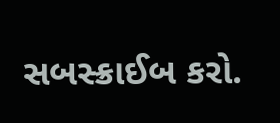સબસ્ક્રાઈબ કરો.